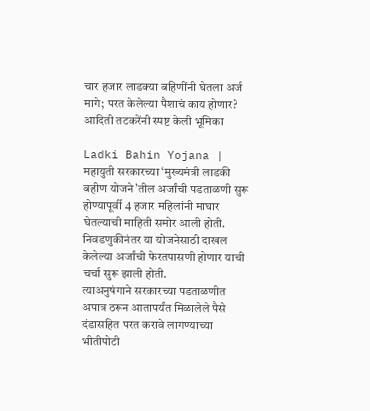चार हजार लाडक्या बहिणींनी घेतला अर्ज मागे; परत केलेल्या पैशाचं काय होणार? आदिती तटकरेंनी स्पष्ट केली भूमिका

Ladki Bahin Yojana | महायुती सरकारच्या ‘मुख्यमंत्री लाडकी बहीण योजने’तील अर्जांची पडताळणी सुरू होण्यापूर्वी 4 हजार महिलांनी माघार घेतल्याची माहिती समोर आली होती. निवडणुकीनंतर या योजनेसाठी दाखल केलेल्या अर्जांची फेरतपासणी होणार याची चर्चा सुरू झाली होती.
त्याअनुषंगाने सरकारच्या पडताळणीत अपात्र ठरून आतापर्यंत मिळालेले पैसे दंडासहित परत करावे लागण्याच्या भीतीपोटी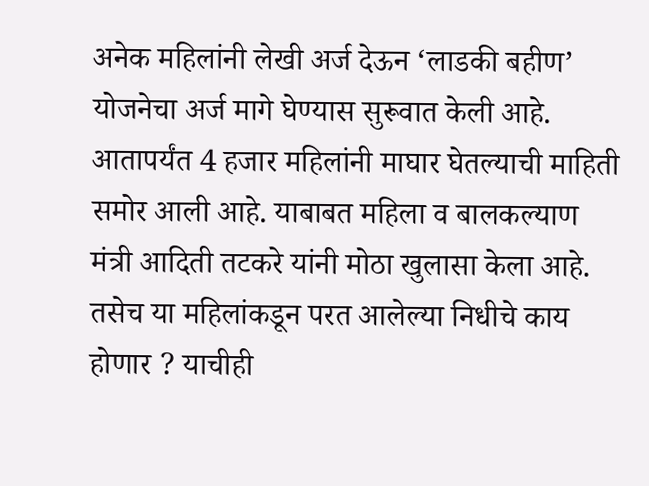अनेक महिलांनी लेखी अर्ज देऊन ‘लाडकी बहीण’ योजनेचा अर्ज मागे घेण्यास सुरूवात केली आहे.
आतापर्यंत 4 हजार महिलांनी माघार घेतल्याची माहिती समोर आली आहे. याबाबत महिला व बालकल्याण मंत्री आदिती तटकरे यांनी मोठा खुलासा केला आहे. तसेच या महिलांकडून परत आलेल्या निधीचे काय होणार ? याचीही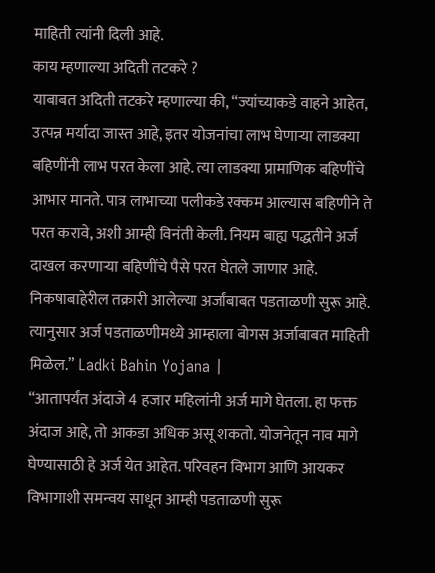माहिती त्यांनी दिली आहे.
काय म्हणाल्या अदिती तटकरे ?
याबाबत अदिती तटकरे म्हणाल्या की, “ज्यांच्याकडे वाहने आहेत, उत्पन्न मर्यादा जास्त आहे, इतर योजनांचा लाभ घेणाऱ्या लाडक्या बहिणींनी लाभ परत केला आहे. त्या लाडक्या प्रामाणिक बहिणींचे आभार मानते. पात्र लाभाच्या पलीकडे रक्कम आल्यास बहिणीने ते परत करावे, अशी आम्ही विनंती केली. नियम बाह्य पद्धतीने अर्ज दाखल करणाऱ्या बहिणींचे पैसे परत घेतले जाणार आहे. निकषाबाहेरील तक्रारी आलेल्या अर्जांबाबत पडताळणी सुरू आहे. त्यानुसार अर्ज पडताळणीमध्ये आम्हाला बोगस अर्जाबाबत माहिती मिळेल.” Ladki Bahin Yojana |
“आतापर्यंत अंदाजे 4 हजार महिलांनी अर्ज मागे घेतला. हा फक्त अंदाज आहे, तो आकडा अधिक असू शकतो. योजनेतून नाव मागे घेण्यासाठी हे अर्ज येत आहेत. परिवहन विभाग आणि आयकर विभागाशी समन्वय साधून आम्ही पडताळणी सुरू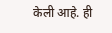केली आहे. ही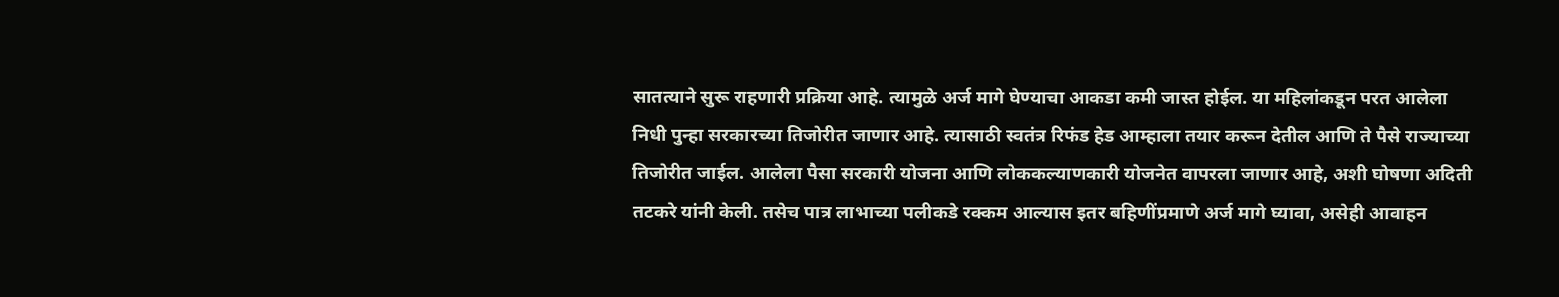सातत्याने सुरू राहणारी प्रक्रिया आहे. त्यामुळे अर्ज मागे घेण्याचा आकडा कमी जास्त होईल. या महिलांकडून परत आलेला निधी पुन्हा सरकारच्या तिजोरीत जाणार आहे. त्यासाठी स्वतंत्र रिफंड हेड आम्हाला तयार करून देतील आणि ते पैसे राज्याच्या तिजोरीत जाईल. आलेला पैसा सरकारी योजना आणि लोककल्याणकारी योजनेत वापरला जाणार आहे, अशी घोषणा अदिती तटकरे यांनी केली. तसेच पात्र लाभाच्या पलीकडे रक्कम आल्यास इतर बहिणींप्रमाणे अर्ज मागे घ्यावा, असेही आवाहन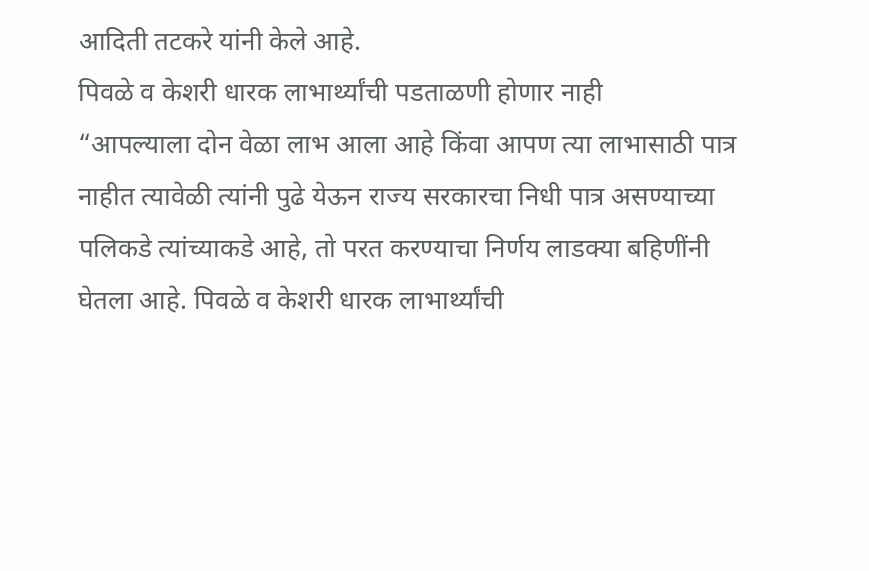आदिती तटकरे यांनी केले आहे.
पिवळे व केशरी धारक लाभार्थ्यांची पडताळणी होणार नाही
“आपल्याला दोन वेळा लाभ आला आहे किंवा आपण त्या लाभासाठी पात्र नाहीत त्यावेळी त्यांनी पुढे येऊन राज्य सरकारचा निधी पात्र असण्याच्या पलिकडे त्यांच्याकडे आहे, तो परत करण्याचा निर्णय लाडक्या बहिणींनी घेतला आहे. पिवळे व केशरी धारक लाभार्थ्यांची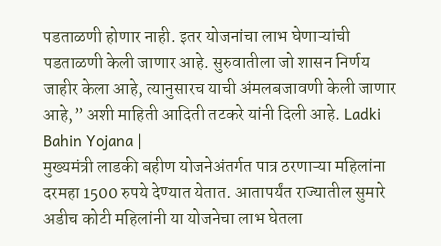पडताळणी होणार नाही. इतर योजनांचा लाभ घेणाऱ्यांची पडताळणी केली जाणार आहे. सुरुवातीला जो शासन निर्णय जाहीर केला आहे, त्यानुसारच याची अंमलबजावणी केली जाणार आहे,” अशी माहिती आदिती तटकरे यांनी दिली आहे. Ladki Bahin Yojana |
मुख्यमंत्री लाडकी बहीण योजनेअंतर्गत पात्र ठरणाऱ्या महिलांना दरमहा 1500 रुपये देण्यात येतात. आतापर्यंत राज्यातील सुमारे अडीच कोटी महिलांनी या योजनेचा लाभ घेतला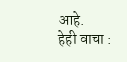आहे.
हेही वाचा :